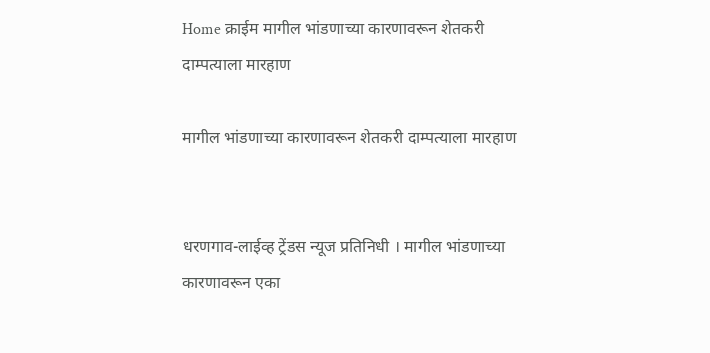Home क्राईम मागील भांडणाच्या कारणावरून शेतकरी दाम्पत्याला मारहाण

मागील भांडणाच्या कारणावरून शेतकरी दाम्पत्याला मारहाण


धरणगाव-लाईव्ह ट्रेंडस न्यूज प्रतिनिधी । मागील भांडणाच्या कारणावरून एका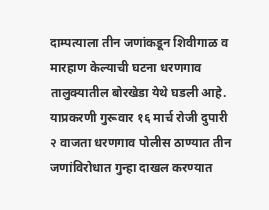दाम्पत्याला तीन जणांकडून शिवीगाळ व मारहाण केल्याची घटना धरणगाव तालुक्यातील बोरखेडा येथे घडली आहे. याप्रकरणी गुरूवार १६ मार्च रोजी दुपारी २ वाजता धरणगाव पोलीस ठाण्यात तीन जणांविरोधात गुन्हा दाखल करण्यात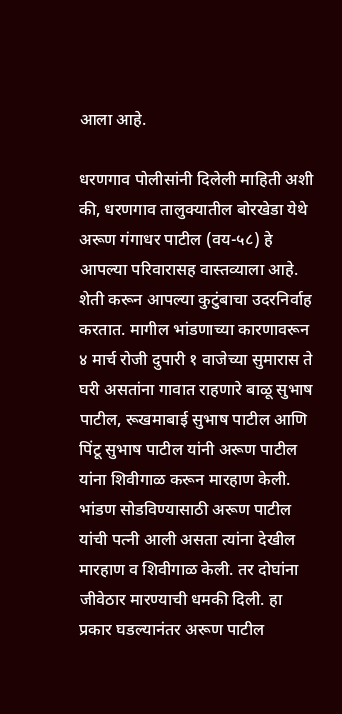आला आहे.

धरणगाव पोलीसांनी दिलेली माहिती अशी की, धरणगाव तालुक्यातील बोरखेडा येथे अरूण गंगाधर पाटील (वय-५८) हे आपल्या परिवारासह वास्तव्याला आहे. शेती करून आपल्या कुटुंबाचा उदरनिर्वाह करतात. मागील भांडणाच्या कारणावरून ४ मार्च रोजी दुपारी १ वाजेच्या सुमारास ते घरी असतांना गावात राहणारे बाळू सुभाष पाटील, रूखमाबाई सुभाष पाटील आणि पिंटू सुभाष पाटील यांनी अरूण पाटील यांना शिवीगाळ करून मारहाण केली. भांडण सोडविण्यासाठी अरूण पाटील यांची पत्नी आली असता त्यांना देखील मारहाण व शिवीगाळ केली. तर दोघांना जीवेठार मारण्याची धमकी दिली. हा प्रकार घडल्यानंतर अरूण पाटील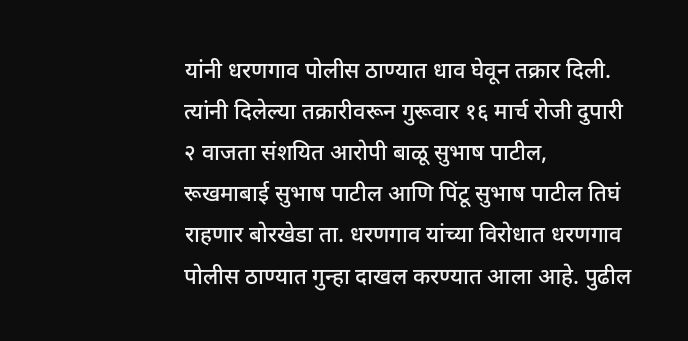यांनी धरणगाव पोलीस ठाण्यात धाव घेवून तक्रार दिली. त्यांनी दिलेल्या तक्रारीवरून गुरूवार १६ मार्च रोजी दुपारी २ वाजता संशयित आरोपी बाळू सुभाष पाटील, रूखमाबाई सुभाष पाटील आणि पिंटू सुभाष पाटील तिघं राहणार बोरखेडा ता. धरणगाव यांच्या विरोधात धरणगाव पोलीस ठाण्यात गुन्हा दाखल करण्यात आला आहे. पुढील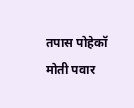तपास पोहेकॉ मोती पवार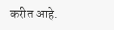करीत आहे.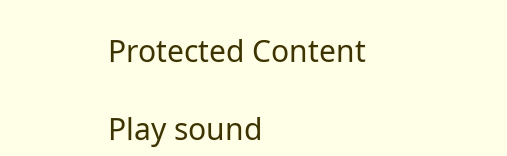Protected Content

Play sound